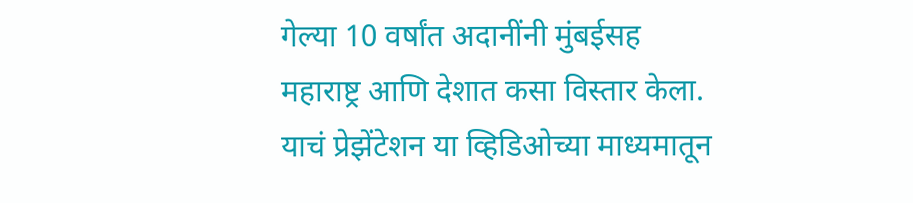गेल्या 10 वर्षांत अदानींनी मुंबईसह महाराष्ट्र आणि देशात कसा विस्तार केला. याचं प्रेझेंटेशन या व्हिडिओच्या माध्यमातून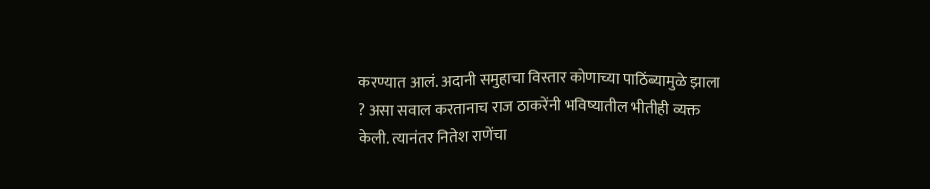करण्यात आलं. अदानी समुहाचा विस्तार कोणाच्या पाठिंब्यामुळे झाला ? असा सवाल करतानाच राज ठाकरेंनी भविष्यातील भीतीही व्यक्त केली. त्यानंतर नितेश राणेंचा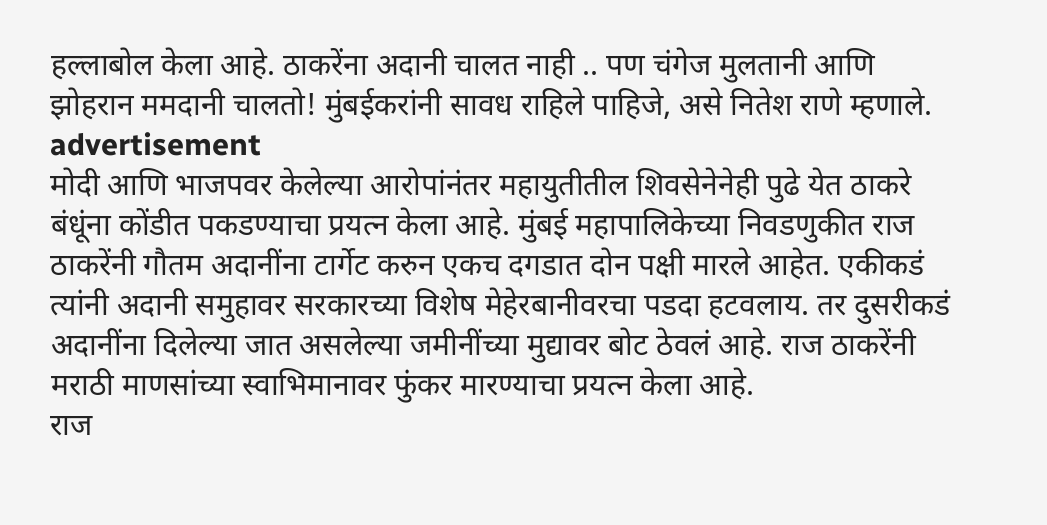हल्लाबोल केला आहे. ठाकरेंना अदानी चालत नाही .. पण चंगेज मुलतानी आणि झोहरान ममदानी चालतो! मुंबईकरांनी सावध राहिले पाहिजे, असे नितेश राणे म्हणाले.
advertisement
मोदी आणि भाजपवर केलेल्या आरोपांनंतर महायुतीतील शिवसेनेनेही पुढे येत ठाकरे बंधूंना कोंडीत पकडण्याचा प्रयत्न केला आहे. मुंबई महापालिकेच्या निवडणुकीत राज ठाकरेंनी गौतम अदानींना टार्गेट करुन एकच दगडात दोन पक्षी मारले आहेत. एकीकडं त्यांनी अदानी समुहावर सरकारच्या विशेष मेहेरबानीवरचा पडदा हटवलाय. तर दुसरीकडं अदानींना दिलेल्या जात असलेल्या जमीनींच्या मुद्यावर बोट ठेवलं आहे. राज ठाकरेंनी मराठी माणसांच्या स्वाभिमानावर फुंकर मारण्याचा प्रयत्न केला आहे.
राज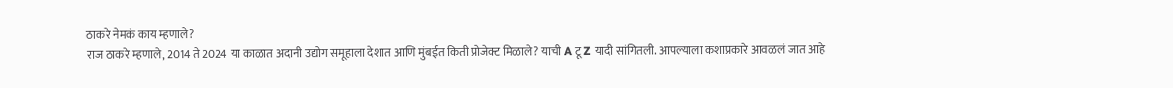ठाकरे नेमकं काय म्हणाले?
राज ठाकरे म्हणाले, 2014 ते 2024 या काळात अदानी उद्योग समूहाला देशात आणि मुंबईत किती प्रोजेक्ट मिळाले? याची A टू Z यादी सांगितली. आपल्याला कशाप्रकारे आवळलं जात आहे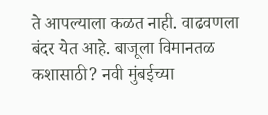ते आपल्याला कळत नाही. वाढवणला बंदर येत आहे. बाजूला विमानतळ कशासाठी? नवी मुंबईच्या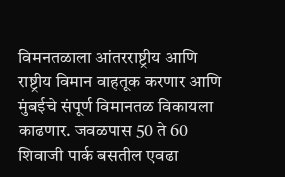विमनतळाला आंतरराष्ट्रीय आणि राष्ट्रीय विमान वाहतूक करणार आणि मुंबईचे संपूर्ण विमानतळ विकायला काढणार. जवळपास 50 ते 60 शिवाजी पार्क बसतील एवढा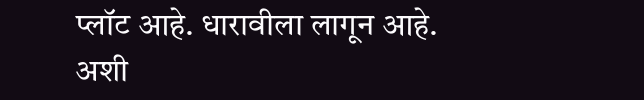प्लॉट आहे. धारावीला लागून आहे. अशी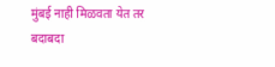मुंबई नाही मिळवता येत तर बदाबदा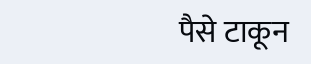पैसे टाकून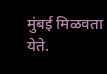मुंबई मिळवता येते.